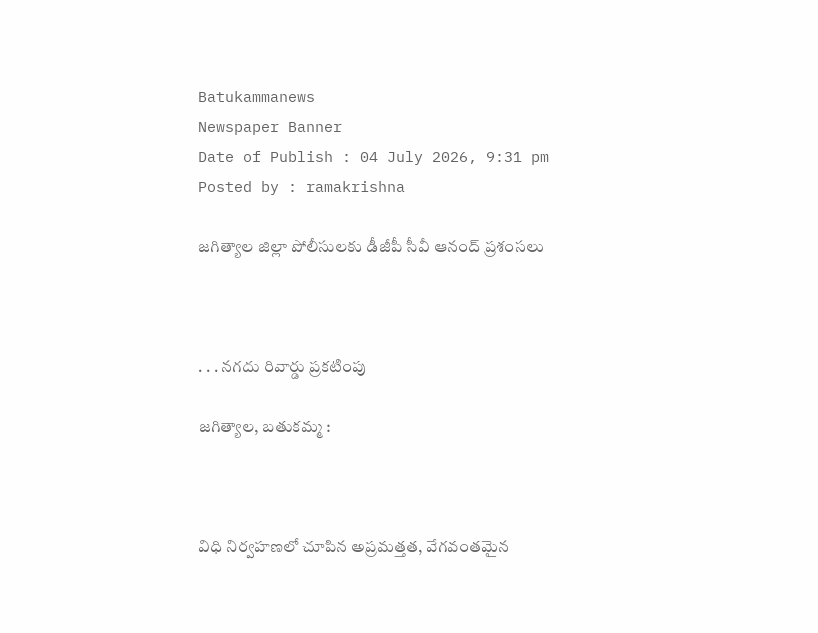Batukammanews
Newspaper Banner
Date of Publish : 04 July 2026, 9:31 pm Posted by : ramakrishna

జగిత్యాల జిల్లా పోలీసులకు డీజీపీ సీవీ ఆనంద్ ప్రశంసలు



. . . నగదు రివార్డు ప్రకటింపు

జగిత్యాల, బతుకమ్మ :



విధి నిర్వహణలో చూపిన అప్రమత్తత, వేగవంతమైన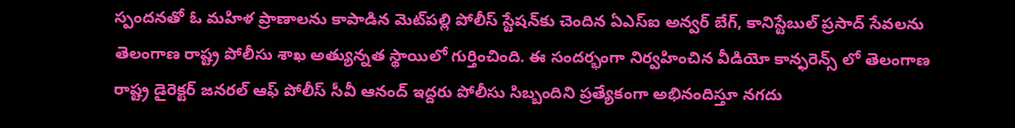స్పందనతో ఓ మహిళ ప్రాణాలను కాపాడిన మెట్‌పల్లి పోలీస్ స్టేషన్‌కు చెందిన ఏఎస్ఐ అన్వర్ బేగ్, కానిస్టేబుల్ ప్రసాద్ సేవలను తెలంగాణ రాష్ట్ర పోలీసు శాఖ అత్యున్నత స్థాయిలో గుర్తించింది. ఈ సందర్భంగా నిర్వహించిన వీడియో కాన్ఫరెన్స్‌ లో తెలంగాణ రాష్ట్ర డైరెక్టర్ జనరల్ ఆఫ్ పోలీస్ సీవీ ఆనంద్ ఇద్దరు పోలీసు సిబ్బందిని ప్రత్యేకంగా అభినందిస్తూ నగదు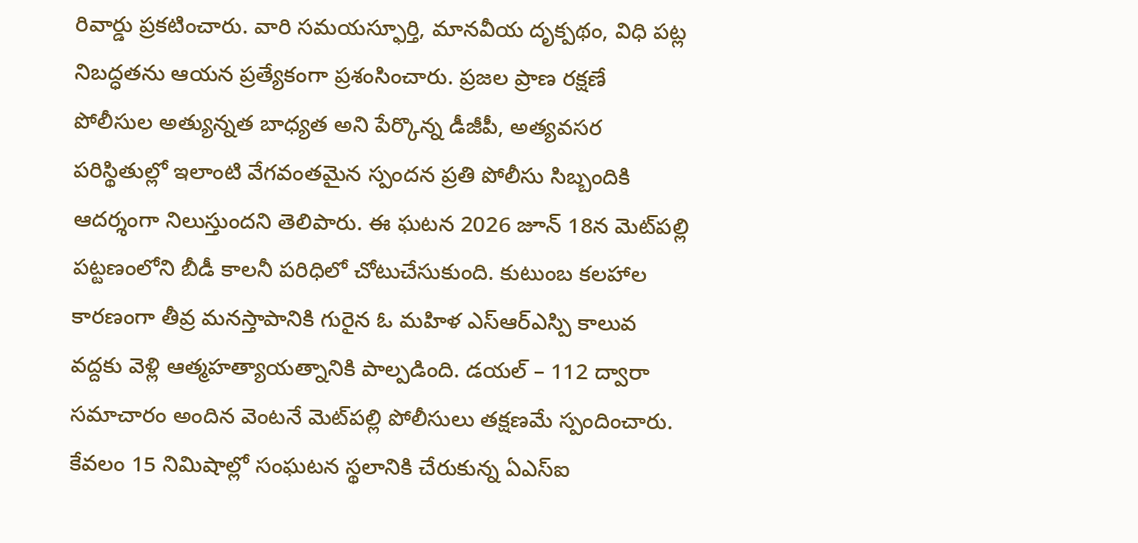రివార్డు ప్రకటించారు. వారి సమయస్ఫూర్తి, మానవీయ దృక్పథం, విధి పట్ల నిబద్ధతను ఆయన ప్రత్యేకంగా ప్రశంసించారు. ప్రజల ప్రాణ రక్షణే పోలీసుల అత్యున్నత బాధ్యత అని పేర్కొన్న డీజీపీ, అత్యవసర పరిస్థితుల్లో ఇలాంటి వేగవంతమైన స్పందన ప్రతి పోలీసు సిబ్బందికి ఆదర్శంగా నిలుస్తుందని తెలిపారు. ఈ ఘటన 2026 జూన్ 18న మెట్‌పల్లి పట్టణంలోని బీడీ కాలనీ పరిధిలో చోటుచేసుకుంది. కుటుంబ కలహాల కారణంగా తీవ్ర మనస్తాపానికి గురైన ఓ మహిళ ఎస్ఆర్ఎస్పి కాలువ వద్దకు వెళ్లి ఆత్మహత్యాయత్నానికి పాల్పడింది. డయల్ – 112 ద్వారా సమాచారం అందిన వెంటనే మెట్‌పల్లి పోలీసులు తక్షణమే స్పందించారు. కేవలం 15 నిమిషాల్లో సంఘటన స్థలానికి చేరుకున్న ఏఎస్ఐ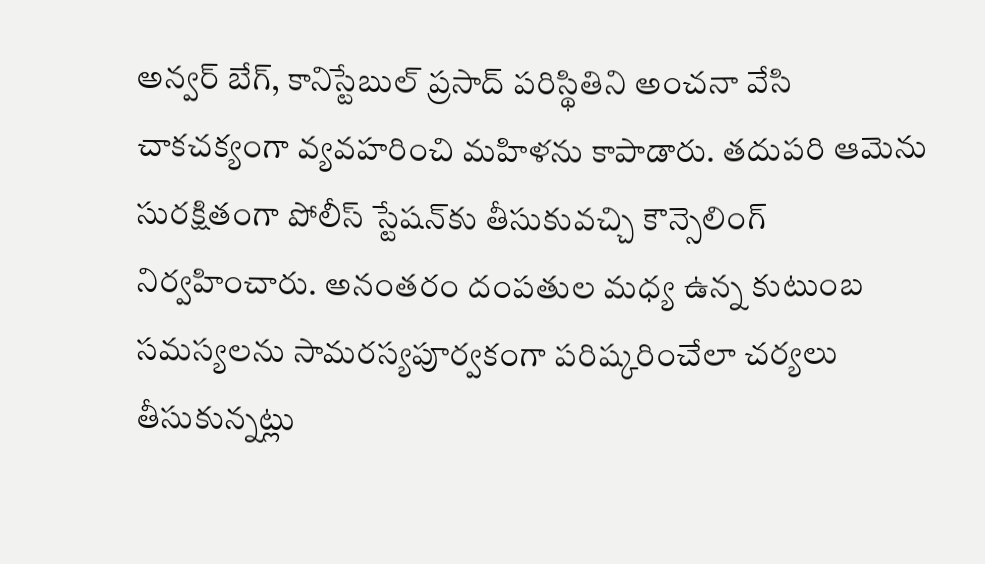అన్వర్ బేగ్, కానిస్టేబుల్ ప్రసాద్ పరిస్థితిని అంచనా వేసి చాకచక్యంగా వ్యవహరించి మహిళను కాపాడారు. తదుపరి ఆమెను సురక్షితంగా పోలీస్ స్టేషన్‌కు తీసుకువచ్చి కౌన్సెలింగ్ నిర్వహించారు. అనంతరం దంపతుల మధ్య ఉన్న కుటుంబ సమస్యలను సామరస్యపూర్వకంగా పరిష్కరించేలా చర్యలు తీసుకున్నట్లు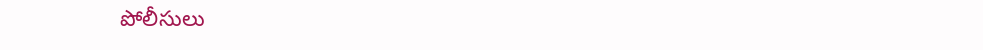పోలీసులు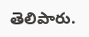తెలిపారు.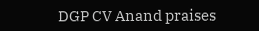DGP CV Anand praises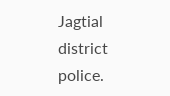Jagtial district police.